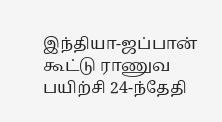இந்தியா-ஜப்பான் கூட்டு ராணுவ பயிற்சி 24-ந்தேதி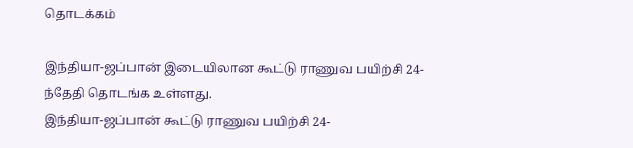தொடக்கம்

இந்தியா-ஜப்பான் இடையிலான கூட்டு ராணுவ பயிற்சி 24-ந்தேதி தொடங்க உள்ளது.
இந்தியா-ஜப்பான் கூட்டு ராணுவ பயிற்சி 24-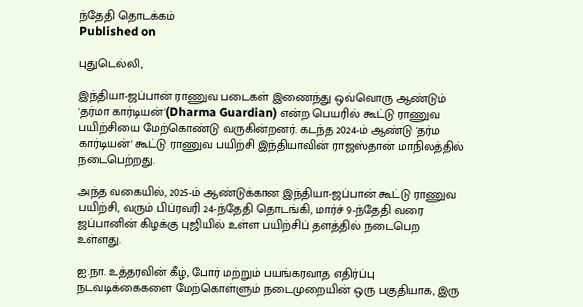ந்தேதி தொடக்கம்
Published on

புதுடெல்லி,

இந்தியா-ஜப்பான் ராணுவ படைகள் இணைந்து ஒவ்வொரு ஆண்டும் 'தர்மா கார்டியன்'(Dharma Guardian) என்ற பெயரில் கூட்டு ராணுவ பயிற்சியை மேற்கொண்டு வருகின்றனர். கடந்த 2024-ம் ஆண்டு 'தர்ம கார்டியன்' கூட்டு ராணுவ பயிற்சி இந்தியாவின் ராஜஸ்தான் மாநிலத்தில் நடைபெற்றது.

அந்த வகையில், 2025-ம் ஆண்டுக்கான இந்தியா-ஜப்பான் கூட்டு ராணுவ பயிற்சி, வரும் பிப்ரவரி 24-ந்தேதி தொடங்கி, மார்ச் 9-ந்தேதி வரை ஜப்பானின் கிழக்கு புஜியில் உள்ள பயிற்சிப் தளத்தில் நடைபெற உள்ளது.

ஐ.நா. உத்தரவின் கீழ், போர் மற்றும் பயங்கரவாத எதிர்ப்பு நடவடிக்கைகளை மேற்கொள்ளும் நடைமுறையின் ஒரு பகுதியாக, இரு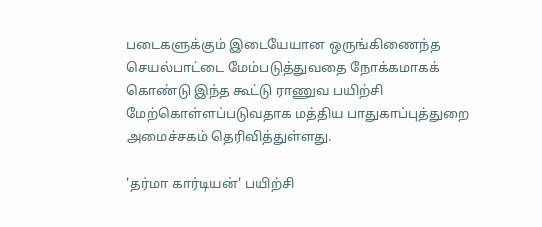படைகளுக்கும் இடையேயான ஒருங்கிணைந்த செயல்பாட்டை மேம்படுத்துவதை நோக்கமாகக் கொண்டு இந்த கூட்டு ராணுவ பயிற்சி மேற்கொள்ளப்படுவதாக மத்திய பாதுகாப்புத்துறை அமைச்சகம் தெரிவித்துள்ளது.

'தர்மா கார்டியன்' பயிற்சி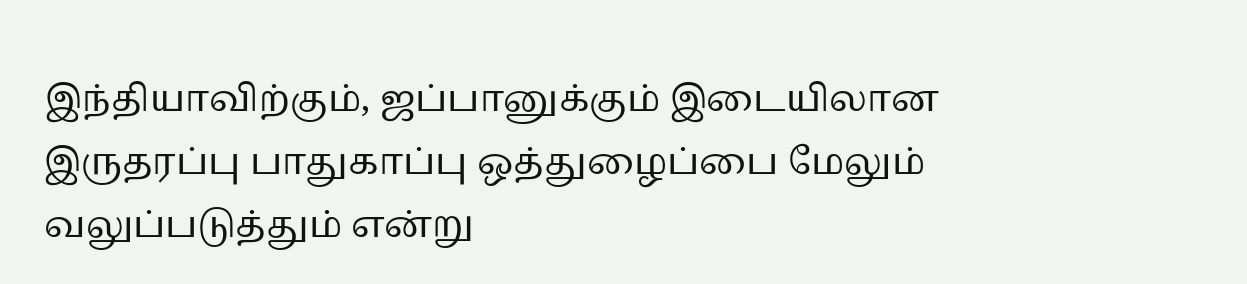இந்தியாவிற்கும், ஜப்பானுக்கும் இடையிலான இருதரப்பு பாதுகாப்பு ஒத்துழைப்பை மேலும் வலுப்படுத்தும் என்று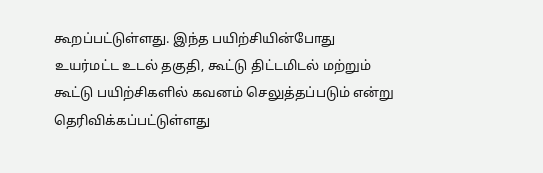கூறப்பட்டுள்ளது. இந்த பயிற்சியின்போது உயர்மட்ட உடல் தகுதி, கூட்டு திட்டமிடல் மற்றும் கூட்டு பயிற்சிகளில் கவனம் செலுத்தப்படும் என்று தெரிவிக்கப்பட்டுள்ளது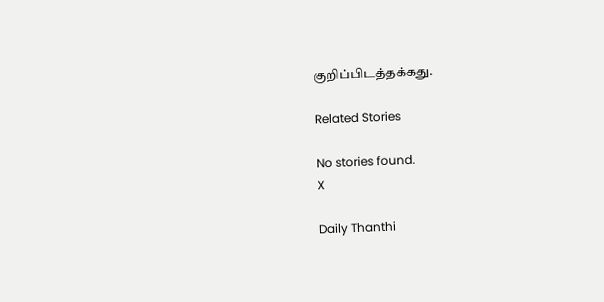குறிப்பிடத்தக்கது.

Related Stories

No stories found.
X

Daily Thanthi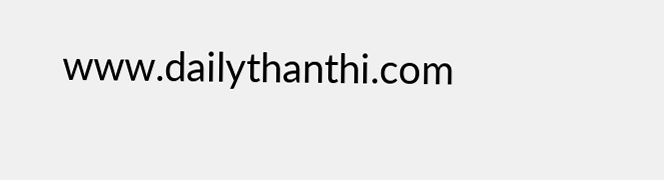www.dailythanthi.com